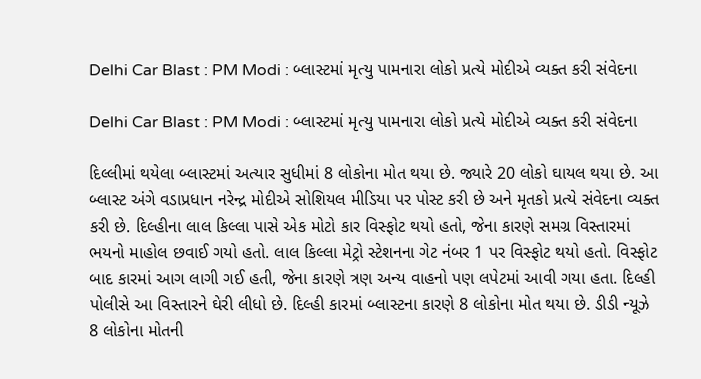Delhi Car Blast : PM Modi : બ્લાસ્ટમાં મૃત્યુ પામનારા લોકો પ્રત્યે મોદીએ વ્યક્ત કરી સંવેદના

Delhi Car Blast : PM Modi : બ્લાસ્ટમાં મૃત્યુ પામનારા લોકો પ્રત્યે મોદીએ વ્યક્ત કરી સંવેદના

દિલ્લીમાં થયેલા બ્લાસ્ટમાં અત્યાર સુધીમાં 8 લોકોના મોત થયા છે. જ્યારે 20 લોકો ઘાયલ થયા છે. આ બ્લાસ્ટ અંગે વડાપ્રધાન નરેન્દ્ર મોદીએ સોશિયલ મીડિયા પર પોસ્ટ કરી છે અને મૃતકો પ્રત્યે સંવેદના વ્યક્ત કરી છે. દિલ્હીના લાલ કિલ્લા પાસે એક મોટો કાર વિસ્ફોટ થયો હતો, જેના કારણે સમગ્ર વિસ્તારમાં ભયનો માહોલ છવાઈ ગયો હતો. લાલ કિલ્લા મેટ્રો સ્ટેશનના ગેટ નંબર 1 પર વિસ્ફોટ થયો હતો. વિસ્ફોટ બાદ કારમાં આગ લાગી ગઈ હતી, જેના કારણે ત્રણ અન્ય વાહનો પણ લપેટમાં આવી ગયા હતા. દિલ્હી પોલીસે આ વિસ્તારને ઘેરી લીધો છે. દિલ્હી કારમાં બ્લાસ્ટના કારણે 8 લોકોના મોત થયા છે. ડીડી ન્યૂઝે 8 લોકોના મોતની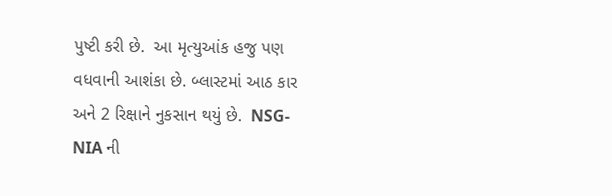પુષ્ટી કરી છે.  આ મૃત્યુઆંક હજુ પણ વધવાની આશંકા છે. બ્લાસ્ટમાં આઠ કાર અને 2 રિક્ષાને નુકસાન થયું છે.  NSG-NIA ની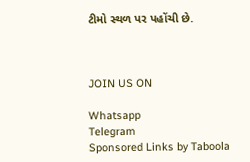ટીમો સ્થળ પર પહોંચી છે.



JOIN US ON

Whatsapp
Telegram
Sponsored Links by Taboola